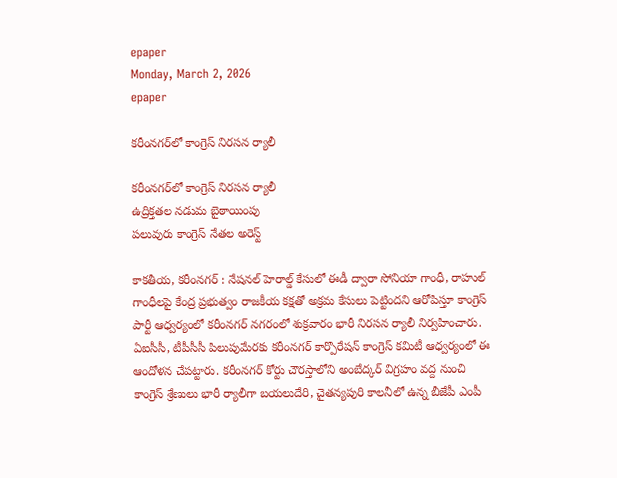epaper
Monday, March 2, 2026
epaper

కరీంనగర్‌లో కాంగ్రెస్ నిరసన ర్యాలీ

కరీంనగర్‌లో కాంగ్రెస్ నిరసన ర్యాలీ
ఉద్రిక్తతల నడుమ బైఠాయింపు
పలువురు కాంగ్రెస్ నేతల అరెస్ట్

కాకతీయ, కరీంనగర్ : నేషనల్ హెరాల్డ్ కేసులో ఈడీ ద్వారా సోనియా గాంధీ, రాహుల్ గాంధీలపై కేంద్ర ప్రభుత్వం రాజకీయ కక్షతో అక్రమ కేసులు పెట్టిందని ఆరోపిస్తూ కాంగ్రెస్ పార్టీ ఆధ్వర్యంలో కరీంనగర్ నగరంలో శుక్రవారం భారీ నిరసన ర్యాలీ నిర్వహించారు. ఏఐసీసీ, టీపీసీసీ పిలుపుమేరకు కరీంనగర్ కార్పొరేషన్ కాంగ్రెస్ కమిటీ ఆధ్వర్యంలో ఈ ఆందోళన చేపట్టారు. కరీంనగర్ కోర్టు చౌరస్తాలోని అంబేద్కర్ విగ్రహం వద్ద నుంచి కాంగ్రెస్ శ్రేణులు భారీ ర్యాలీగా బయలుదేరి, చైతన్యపురి కాలనీలో ఉన్న బీజేపీ ఎంపీ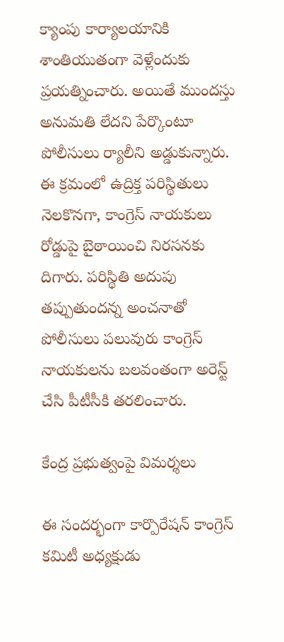క్యాంపు కార్యాలయానికి శాంతియుతంగా వెళ్లేందుకు ప్రయత్నించారు. అయితే ముందస్తు అనుమతి లేదని పేర్కొంటూ పోలీసులు ర్యాలీని అడ్డుకున్నారు. ఈ క్రమంలో ఉద్రిక్త పరిస్థితులు నెలకొనగా, కాంగ్రెస్ నాయకులు రోడ్డుపై బైఠాయించి నిరసనకు దిగారు. పరిస్థితి అదుపు తప్పుతుందన్న అంచనాతో పోలీసులు పలువురు కాంగ్రెస్ నాయకులను బలవంతంగా అరెస్ట్ చేసి పీటీసీకి తరలించారు.

కేంద్ర ప్రభుత్వంపై విమర్శలు

ఈ సందర్భంగా కార్పొరేషన్ కాంగ్రెస్ కమిటీ అధ్యక్షుడు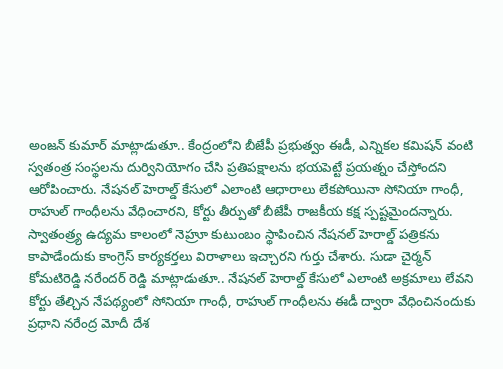అంజన్ కుమార్ మాట్లాడుతూ.. కేంద్రంలోని బీజేపీ ప్రభుత్వం ఈడీ, ఎన్నికల కమిషన్ వంటి స్వతంత్ర సంస్థలను దుర్వినియోగం చేసి ప్రతిపక్షాలను భయపెట్టే ప్రయత్నం చేస్తోందని ఆరోపించారు. నేషనల్ హెరాల్డ్ కేసులో ఎలాంటి ఆధారాలు లేకపోయినా సోనియా గాంధీ, రాహుల్ గాంధీలను వేధించారని, కోర్టు తీర్పుతో బీజేపీ రాజకీయ కక్ష స్పష్టమైందన్నారు. స్వాతంత్ర్య ఉద్యమ కాలంలో నెహ్రూ కుటుంబం స్థాపించిన నేషనల్ హెరాల్డ్ పత్రికను కాపాడేందుకు కాంగ్రెస్ కార్యకర్తలు విరాళాలు ఇచ్చారని గుర్తు చేశారు. సుడా చైర్మన్ కోమటిరెడ్డి నరేందర్ రెడ్డి మాట్లాడుతూ.. నేషనల్ హెరాల్డ్ కేసులో ఎలాంటి అక్రమాలు లేవని కోర్టు తేల్చిన నేపథ్యంలో సోనియా గాంధీ, రాహుల్ గాంధీలను ఈడీ ద్వారా వేధించినందుకు ప్రధాని నరేంద్ర మోదీ దేశ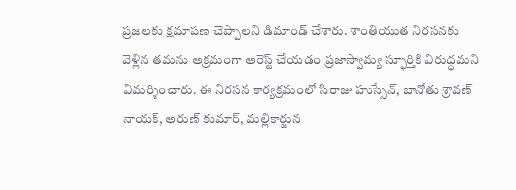ప్రజలకు క్షమాపణ చెప్పాలని డిమాండ్ చేశారు. శాంతియుత నిరసనకు వెళ్లిన తమను అక్రమంగా అరెస్ట్ చేయడం ప్రజాస్వామ్య స్ఫూర్తికి విరుద్ధమని విమర్శించారు. ఈ నిరసన కార్యక్రమంలో సిరాజు హుస్సేన్, బానోతు శ్రావణ్ నాయక్, అరుణ్ కుమార్, మల్లికార్జున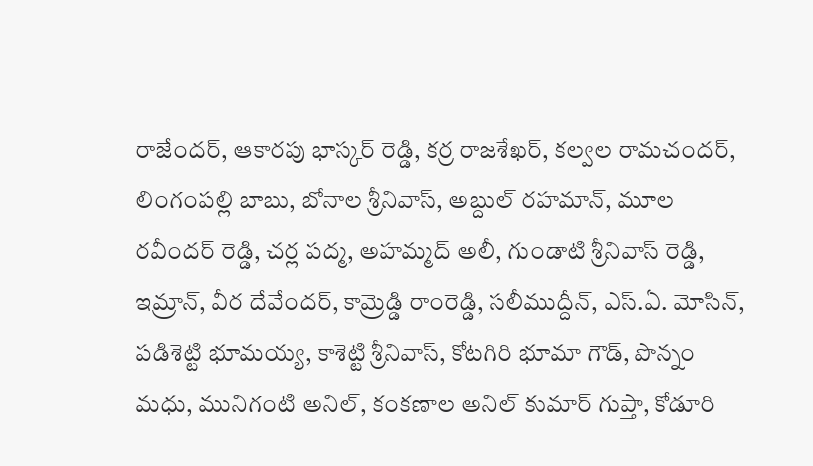రాజేందర్, ఆకారపు భాస్కర్ రెడ్డి, కర్ర రాజశేఖర్, కల్వల రామచందర్, లింగంపల్లి బాబు, బోనాల శ్రీనివాస్, అబ్దుల్ రహమాన్, మూల రవీందర్ రెడ్డి, చర్ల పద్మ, అహమ్మద్ అలీ, గుండాటి శ్రీనివాస్ రెడ్డి, ఇమ్రాన్, వీర దేవేందర్, కామ్రెడ్డి రాంరెడ్డి, సలీముద్దీన్, ఎస్.ఏ. మోసిన్, పడిశెట్టి భూమయ్య, కాశెట్టి శ్రీనివాస్, కోటగిరి భూమా గౌడ్, పొన్నం మధు, మునిగంటి అనిల్, కంకణాల అనిల్ కుమార్ గుప్తా, కోడూరి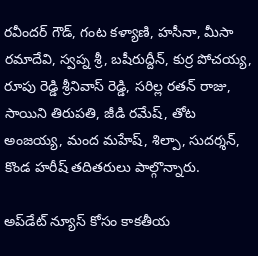రవీందర్ గౌడ్, గంట కళ్యాణి, హసీనా, మీసా రమాదేవి, స్వప్న శ్రీ, బషీరుద్దీన్, కుర్ర పోచయ్య, రూపు రెడ్డి శ్రీనివాస్ రెడ్డి, సరిల్ల రతన్ రాజు, సాయిని తిరుపతి, జీడి రమేష్, తోట అంజయ్య, మంద మహేష్, శిల్పా, సుదర్శన్, కొండ హరీష్ తదితరులు పాల్గొన్నారు.

అప్‌డేట్ న్యూస్ కోసం కాక‌తీయ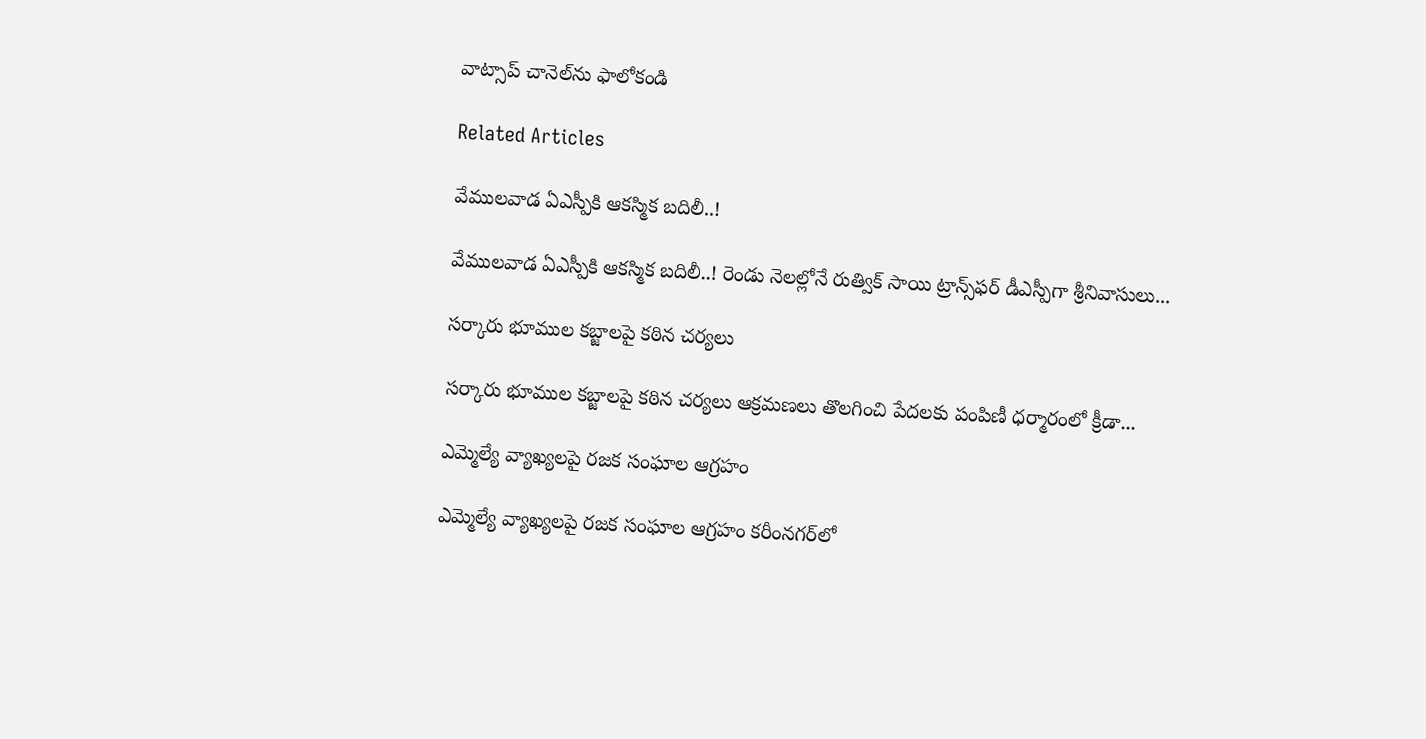వాట్సాప్ చానెల్‌ను ఫాలోకండి

Related Articles

వేములవాడ ఏఎస్పీకి ఆకస్మిక బదిలీ..!

వేములవాడ ఏఎస్పీకి ఆకస్మిక బదిలీ..! రెండు నెలల్లోనే రుత్విక్ సాయి ట్రాన్స్‌ఫర్ డీఎస్పీగా శ్రీనివాసులు...

సర్కారు భూముల కబ్జాలపై కఠిన చర్యలు

సర్కారు భూముల కబ్జాలపై కఠిన చర్యలు ఆక్రమణలు తొలగించి పేదలకు పంపిణీ ధర్మారంలో క్రీడా...

ఎమ్మెల్యే వ్యాఖ్యలపై రజక సంఘాల ఆగ్రహం

ఎమ్మెల్యే వ్యాఖ్యలపై రజక సంఘాల ఆగ్రహం కరీంనగర్‌లో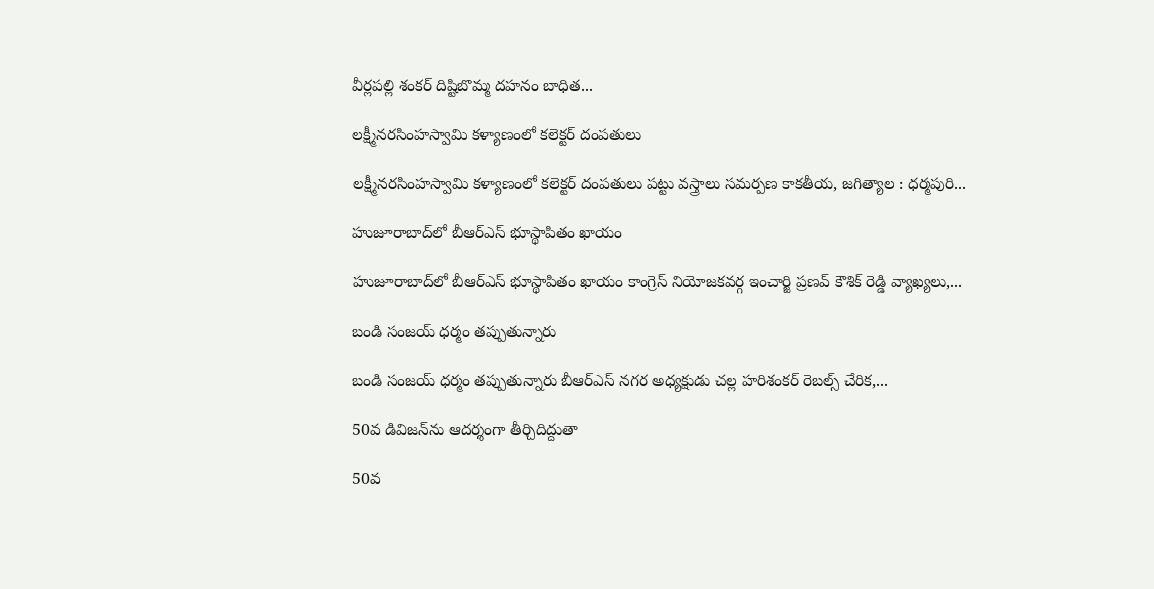వీర్లపల్లి శంకర్ దిష్టిబొమ్మ దహనం బాధిత...

లక్ష్మీనరసింహస్వామి కళ్యాణంలో కలెక్టర్ దంపతులు

లక్ష్మీనరసింహస్వామి కళ్యాణంలో కలెక్టర్ దంపతులు పట్టు వస్త్రాలు సమర్పణ కాక‌తీయ‌, జగిత్యాల : ధర్మపురి...

హుజూరాబాద్‌లో బీఆర్‌ఎస్ భూస్థాపితం ఖాయం

హుజూరాబాద్‌లో బీఆర్‌ఎస్ భూస్థాపితం ఖాయం కాంగ్రెస్ నియోజకవర్గ ఇంచార్జి ప్రణవ్ కౌశిక్ రెడ్డి వ్యాఖ్యలు,...

బండి సంజయ్ ధర్మం తప్పుతున్నారు

బండి సంజయ్ ధర్మం తప్పుతున్నారు బీఆర్‌ఎస్ నగర అధ్యక్షుడు చల్ల హరిశంకర్ రెబల్స్ చేరిక,...

50వ డివిజన్‌ను ఆదర్శంగా తీర్చిదిద్దుతా

50వ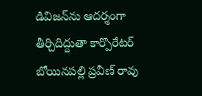డివిజన్‌ను ఆదర్శంగా తీర్చిదిద్దుతా కార్పొరేటర్ బోయినపల్లి ప్రవీణ్ రావు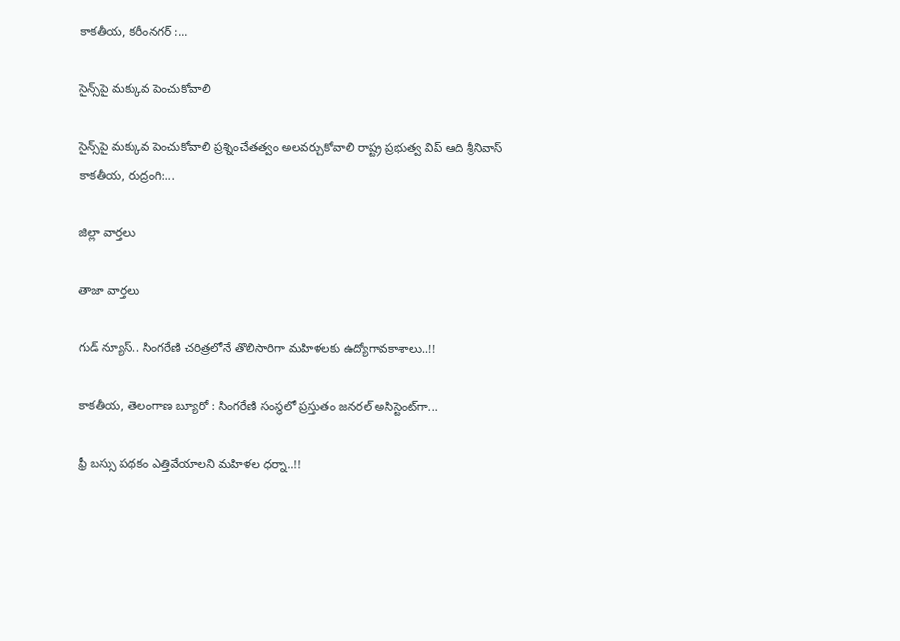కాక‌తీయ‌, కరీంనగర్ :...

సైన్స్‌పై మ‌క్కువ పెంచుకోవాలి

సైన్స్‌పై మ‌క్కువ పెంచుకోవాలి ప్రశ్నించేత‌త్వం అల‌వ‌ర్చుకోవాలి రాష్ట్ర ప్రభుత్వ విప్ ఆది శ్రీనివాస్ కాకతీయ, రుద్రంగి:...

జిల్లా వార్త‌లు

తాజా వార్త‌లు

గుడ్ న్యూస్.. సింగరేణి చరిత్రలోనే తొలిసారిగా మ‌హిళ‌ల‌కు ఉద్యోగావ‌కాశాలు..!!

కాక‌తీయ‌, తెలంగాణ బ్యూరో : సింగరేణి సంస్థలో ప్రస్తుతం జనరల్ అసిస్టెంట్‌గా...

ఫ్రీ బస్సు పథకం ఎత్తివేయాలని మహిళల ధర్నా..!!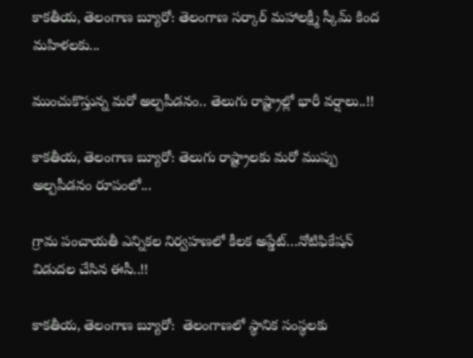కాకతీయ, తెలంగాణ బ్యూరో: తెలంగాణ సర్కార్ మహాలక్ష్మీ స్కీమ్ కింద మహిళలకు...

ముంచుకొస్తున్న మరో అల్పపీడనం.. తెలుగు రాష్ట్రాల్లో భారీ వర్షాలు..!!

కాకతీయ, తెలంగాణ బ్యూరో: తెలుగు రాష్ట్రాలకు మరో ముప్పు అల్పపీడనం రూపంలో...

గ్రామ పంచాయ‌తీ ఎన్నిక‌ల నిర్వ‌హ‌ణ‌లో కీల‌క అప్డేట్‌…నోటిఫికేషన్ విడుదల చేసిన ఈసీ..!!

కాకతీయ, తెలంగాణ బ్యూరో:  తెలంగాణలో స్థానిక సంస్థలకు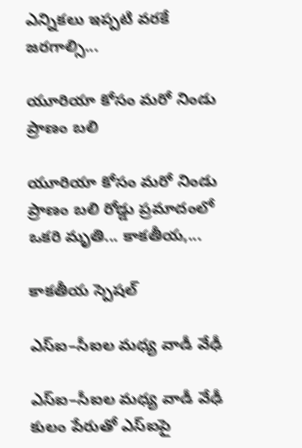ఎన్నికలు ఇప్పటి వరకే జరగాల్సి...

యూరియా కోసం మరో నిండు ప్రాణం బలి

యూరియా కోసం మరో నిండు ప్రాణం బలి రోడ్డు ప్రమాదంలో ఒకరి మృతి... కాకతీయ,...

కాక‌తీయ స్పెష‌ల్‌

ఎస్ఐ–సీఐల మ‌ధ్య వాడీ వేఢీ

ఎస్ఐ–సీఐల మ‌ధ్య వాడీ వేఢీ కులం పేరుతో ఎస్ఐపై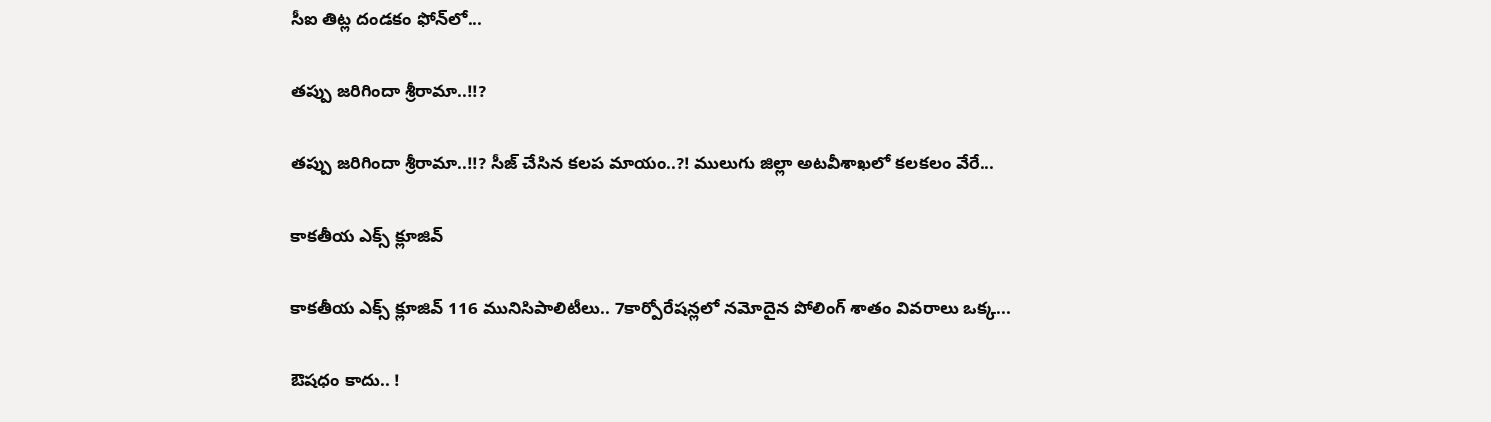సీఐ తిట్ల దండ‌కం ఫోన్‌లో...

త‌ప్పు జ‌రిగిందా శ్రీరామా..!!?

త‌ప్పు జ‌రిగిందా శ్రీరామా..!!? సీజ్ చేసిన క‌ల‌ప‌ మాయం..?! ములుగు జిల్లా అట‌వీశాఖ‌లో క‌ల‌క‌లం వేరే...

కాక‌తీయ ఎక్స్ క్లూజివ్

కాక‌తీయ ఎక్స్ క్లూజివ్ 116 మునిసిపాలిటీలు.. 7కార్పోరేష‌న్ల‌లో న‌మోదైన పోలింగ్ శాతం వివ‌రాలు ఒక్క...

ఔష‌ధం కాదు.. !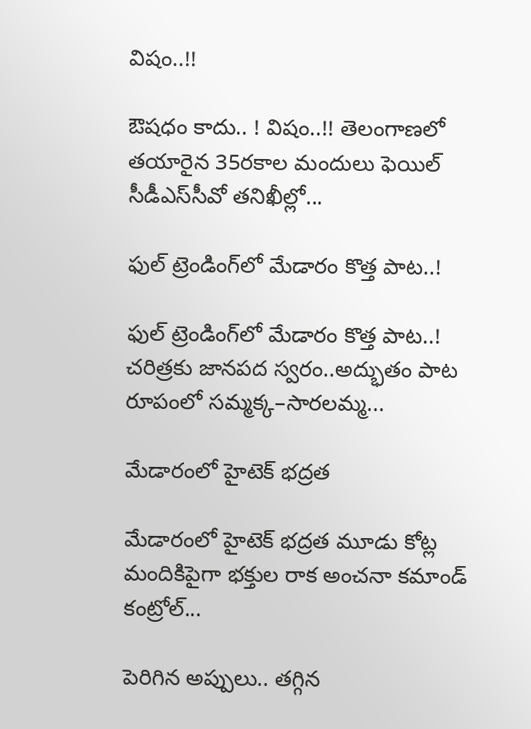విషం..!!

ఔష‌ధం కాదు.. ! విషం..!! తెలంగాణలో తయారైన 35ర‌కాల మందులు ఫెయిల్‌ సీడీఎస్‌సీవో తనిఖీల్లో...

ఫుల్ ట్రెండింగ్‌లో మేడారం కొత్త పాట..!

ఫుల్ ట్రెండింగ్‌లో మేడారం కొత్త పాట..! చరిత్రకు జానపద స్వరం..అద్భుతం పాట రూపంలో సమ్మక్క–సారలమ్మ...

మేడారంలో హైటెక్ భద్రత

మేడారంలో హైటెక్ భద్రత మూడు కోట్ల మందికిపైగా భక్తుల రాక అంచనా కమాండ్ కంట్రోల్...

పెరిగిన అప్పులు.. తగ్గిన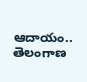ఆదాయం.. తెలంగాణ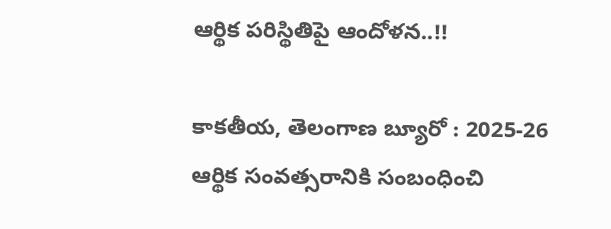ఆర్థిక పరిస్థితిపై ఆందోళన..!!

కాకతీయ, తెలంగాణ బ్యూరో : 2025-26 ఆర్థిక సంవత్సరానికి సంబంధించి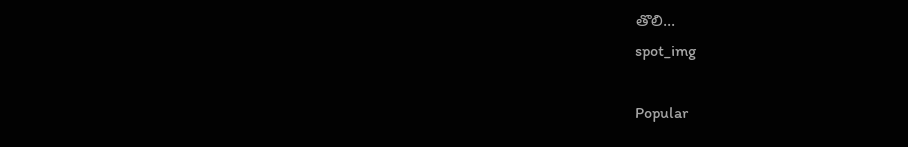తొలి...
spot_img

Popular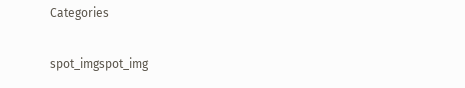Categories

spot_imgspot_img